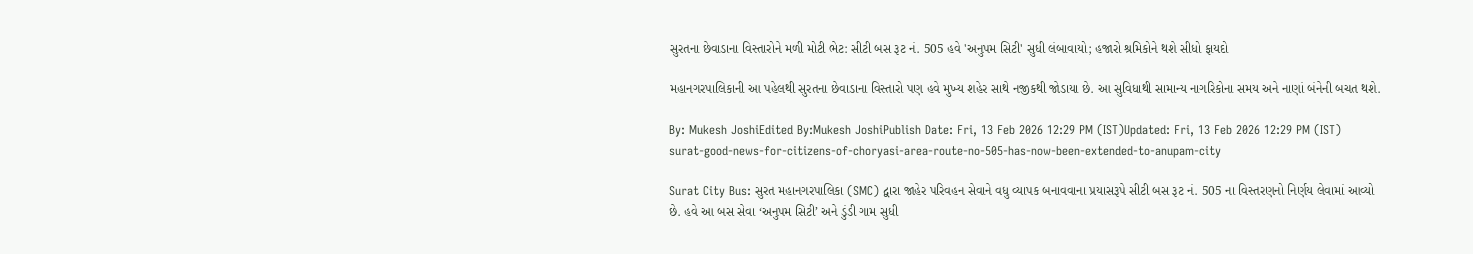સુરતના છેવાડાના વિસ્તારોને મળી મોટી ભેટ: સીટી બસ રૂટ નં. 505 હવે 'અનુપમ સિટી' સુધી લંબાવાયો; હજારો શ્રમિકોને થશે સીધો ફાયદો

મહાનગરપાલિકાની આ પહેલથી સુરતના છેવાડાના વિસ્તારો પણ હવે મુખ્ય શહેર સાથે નજીકથી જોડાયા છે. આ સુવિધાથી સામાન્ય નાગરિકોના સમય અને નાણાં બંનેની બચત થશે.

By: Mukesh JoshiEdited By:Mukesh JoshiPublish Date: Fri, 13 Feb 2026 12:29 PM (IST)Updated: Fri, 13 Feb 2026 12:29 PM (IST)
surat-good-news-for-citizens-of-choryasi-area-route-no-505-has-now-been-extended-to-anupam-city

Surat City Bus: સુરત મહાનગરપાલિકા (SMC) દ્વારા જાહેર પરિવહન સેવાને વધુ વ્યાપક બનાવવાના પ્રયાસરૂપે સીટી બસ રૂટ નં. 505 ના વિસ્તરણનો નિર્ણય લેવામાં આવ્યો છે. હવે આ બસ સેવા ‘અનુપમ સિટી’ અને ડુંડી ગામ સુધી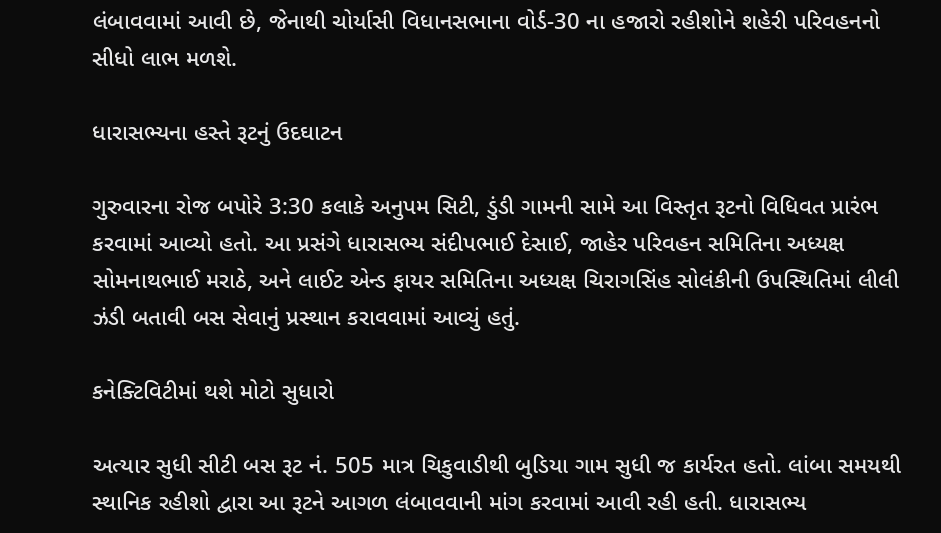લંબાવવામાં આવી છે, જેનાથી ચોર્યાસી વિધાનસભાના વોર્ડ-30 ના હજારો રહીશોને શહેરી પરિવહનનો સીધો લાભ મળશે.

ધારાસભ્યના હસ્તે રૂટનું ઉદઘાટન

ગુરુવારના રોજ બપોરે 3:30 કલાકે અનુપમ સિટી, ડુંડી ગામની સામે આ વિસ્તૃત રૂટનો વિધિવત પ્રારંભ કરવામાં આવ્યો હતો. આ પ્રસંગે ધારાસભ્ય સંદીપભાઈ દેસાઈ, જાહેર પરિવહન સમિતિના અધ્યક્ષ સોમનાથભાઈ મરાઠે, અને લાઈટ એન્ડ ફાયર સમિતિના અધ્યક્ષ ચિરાગસિંહ સોલંકીની ઉપસ્થિતિમાં લીલી ઝંડી બતાવી બસ સેવાનું પ્રસ્થાન કરાવવામાં આવ્યું હતું.

કનેક્ટિવિટીમાં થશે મોટો સુધારો

અત્યાર સુધી સીટી બસ રૂટ નં. 505 માત્ર ચિકુવાડીથી બુડિયા ગામ સુધી જ કાર્યરત હતો. લાંબા સમયથી સ્થાનિક રહીશો દ્વારા આ રૂટને આગળ લંબાવવાની માંગ કરવામાં આવી રહી હતી. ધારાસભ્ય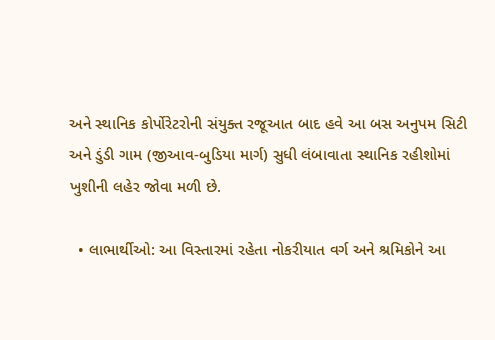અને સ્થાનિક કોર્પોરેટરોની સંયુક્ત રજૂઆત બાદ હવે આ બસ અનુપમ સિટી અને ડુંડી ગામ (જીઆવ-બુડિયા માર્ગ) સુધી લંબાવાતા સ્થાનિક રહીશોમાં ખુશીની લહેર જોવા મળી છે.

  • લાભાર્થીઓ: આ વિસ્તારમાં રહેતા નોકરીયાત વર્ગ અને શ્રમિકોને આ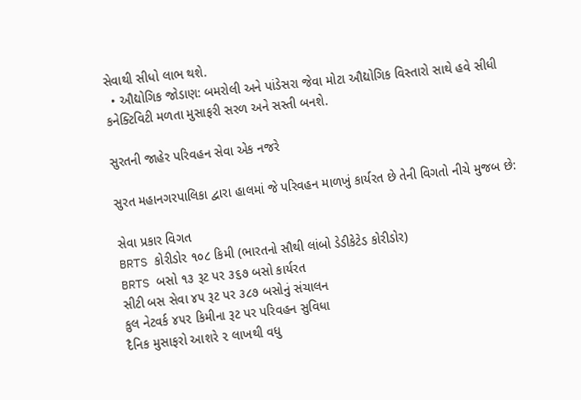સેવાથી સીધો લાભ થશે.
  • ઔદ્યોગિક જોડાણ: બમરોલી અને પાંડેસરા જેવા મોટા ઔદ્યોગિક વિસ્તારો સાથે હવે સીધી કનેક્ટિવિટી મળતા મુસાફરી સરળ અને સસ્તી બનશે.

સુરતની જાહેર પરિવહન સેવા એક નજરે

સુરત મહાનગરપાલિકા દ્વારા હાલમાં જે પરિવહન માળખું કાર્યરત છે તેની વિગતો નીચે મુજબ છે:

સેવા પ્રકાર વિગત
BRTS કોરીડોર ૧૦૮ કિમી (ભારતનો સૌથી લાંબો ડેડીકેટેડ કોરીડોર)
BRTS બસો ૧૩ રૂટ પર ૩૬૭ બસો કાર્યરત
સીટી બસ સેવા ૪૫ રૂટ પર ૩૮૭ બસોનું સંચાલન
કુલ નેટવર્ક ૪૫૨ કિમીના રૂટ પર પરિવહન સુવિધા
દૈનિક મુસાફરો આશરે ૨ લાખથી વધુ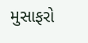મુસાફરો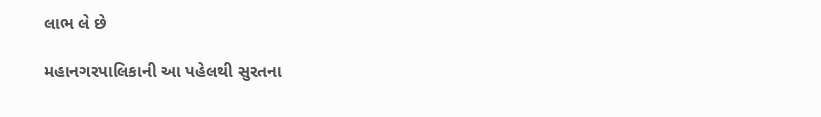લાભ લે છે

મહાનગરપાલિકાની આ પહેલથી સુરતના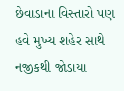છેવાડાના વિસ્તારો પણ હવે મુખ્ય શહેર સાથે નજીકથી જોડાયા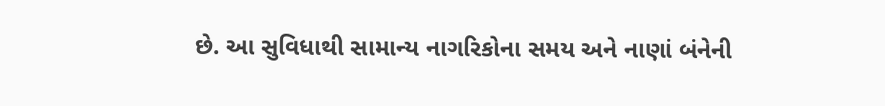છે. આ સુવિધાથી સામાન્ય નાગરિકોના સમય અને નાણાં બંનેની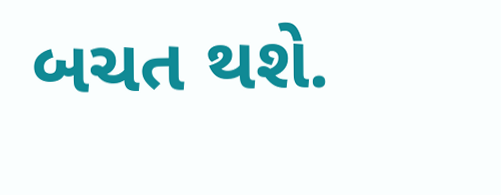બચત થશે.